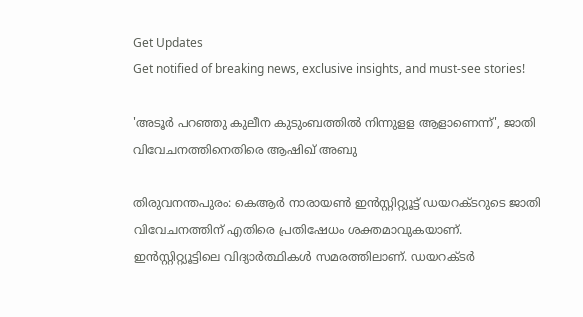Get Updates
Get notified of breaking news, exclusive insights, and must-see stories!

'അടൂര്‍ പറഞ്ഞു കുലീന കുടുംബത്തില്‍ നിന്നുളള ആളാണെന്ന്', ജാതി വിവേചനത്തിനെതിരെ ആഷിഖ് അബു

തിരുവനന്തപുരം: കെആര്‍ നാരായണ്‍ ഇന്‍സ്റ്റിറ്റ്യൂട്ട് ഡയറക്ടറുടെ ജാതി വിവേചനത്തിന് എതിരെ പ്രതിഷേധം ശക്തമാവുകയാണ്. ഇന്‍സ്റ്റിറ്റ്യൂട്ടിലെ വിദ്യാര്‍ത്ഥികള്‍ സമരത്തിലാണ്. ഡയറക്ടർ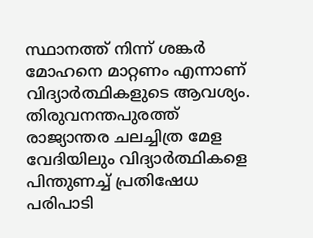സ്ഥാനത്ത് നിന്ന് ശങ്കർ മോഹനെ മാറ്റണം എന്നാണ് വിദ്യാർത്ഥികളുടെ ആവശ്യം. തിരുവനന്തപുരത്ത് രാജ്യാന്തര ചലച്ചിത്ര മേള വേദിയിലും വിദ്യാര്‍ത്ഥികളെ പിന്തുണച്ച് പ്രതിഷേധ പരിപാടി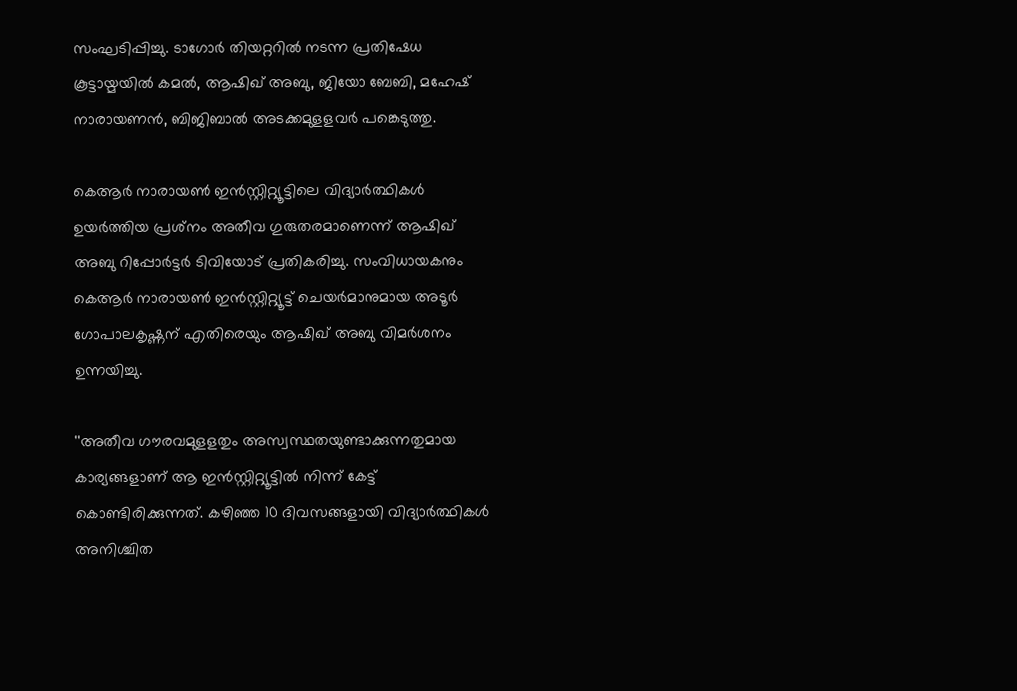സംഘടിപ്പിച്ചു. ടാഗോര്‍ തിയറ്ററില്‍ നടന്ന പ്രതിഷേധ കൂട്ടായ്മയില്‍ കമല്‍, ആഷിഖ് അബു, ജിയോ ബേബി, മഹേഷ് നാരായണന്‍, ബിജിബാല്‍ അടക്കമുളളവര്‍ പങ്കെടുത്തു.

കെആര്‍ നാരായണ്‍ ഇന്‍സ്റ്റിറ്റ്യൂട്ടിലെ വിദ്യാര്‍ത്ഥികള്‍ ഉയര്‍ത്തിയ പ്രശ്‌നം അതീവ ഗുരുതരമാണെന്ന് ആഷിഖ് അബു റിപ്പോര്‍ട്ടര്‍ ടിവിയോട് പ്രതികരിച്ചു. സംവിധായകനും കെആര്‍ നാരായണ്‍ ഇന്‍സ്റ്റിറ്റ്യൂട്ട് ചെയര്‍മാനുമായ അടൂര്‍ ഗോപാലകൃഷ്ണന് എതിരെയും ആഷിഖ് അബു വിമര്‍ശനം ഉന്നയിച്ചു.

''അതീവ ഗൗരവമുളളതും അസ്വസ്ഥതയുണ്ടാക്കുന്നതുമായ കാര്യങ്ങളാണ് ആ ഇന്‍സ്റ്റിറ്റ്യൂട്ടില്‍ നിന്ന് കേട്ട് കൊണ്ടിരിക്കുന്നത്. കഴിഞ്ഞ 10 ദിവസങ്ങളായി വിദ്യാര്‍ത്ഥികള്‍ അനിശ്ചിത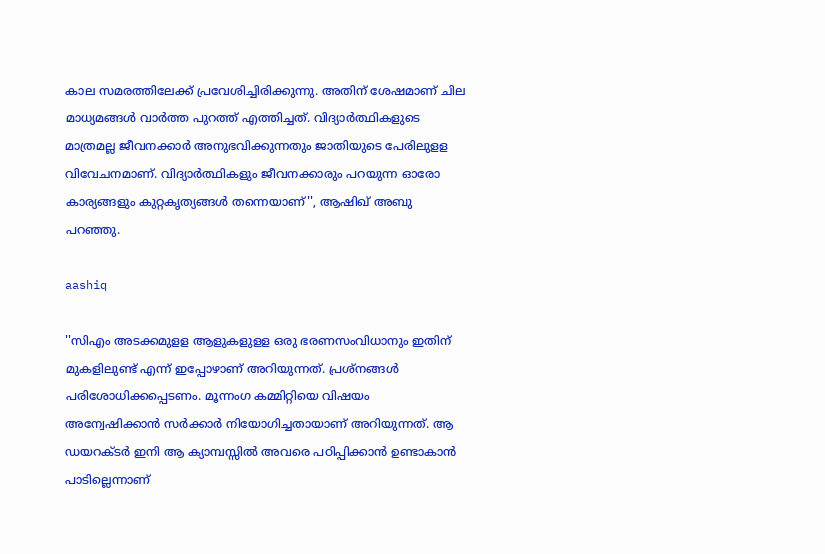കാല സമരത്തിലേക്ക് പ്രവേശിച്ചിരിക്കുന്നു. അതിന് ശേഷമാണ് ചില മാധ്യമങ്ങള്‍ വാര്‍ത്ത പുറത്ത് എത്തിച്ചത്. വിദ്യാര്‍ത്ഥികളുടെ മാത്രമല്ല ജീവനക്കാര്‍ അനുഭവിക്കുന്നതും ജാതിയുടെ പേരിലുളള വിവേചനമാണ്. വിദ്യാര്‍ത്ഥികളും ജീവനക്കാരും പറയുന്ന ഓരോ കാര്യങ്ങളും കുറ്റകൃത്യങ്ങള്‍ തന്നെയാണ്'', ആഷിഖ് അബു പറഞ്ഞു.

aashiq

''സിഎം അടക്കമുളള ആളുകളുളള ഒരു ഭരണസംവിധാനും ഇതിന് മുകളിലുണ്ട് എന്ന് ഇപ്പോഴാണ് അറിയുന്നത്. പ്രശ്‌നങ്ങള്‍ പരിശോധിക്കപ്പെടണം. മൂന്നംഗ കമ്മിറ്റിയെ വിഷയം അന്വേഷിക്കാന്‍ സര്‍ക്കാര്‍ നിയോഗിച്ചതായാണ് അറിയുന്നത്. ആ ഡയറക്ടര്‍ ഇനി ആ ക്യാമ്പസ്സില്‍ അവരെ പഠിപ്പിക്കാന്‍ ഉണ്ടാകാന്‍ പാടില്ലെന്നാണ്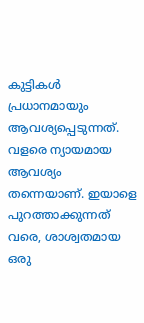കുട്ടികള്‍ പ്രധാനമായും ആവശ്യപ്പെടുന്നത്. വളരെ ന്യായമായ ആവശ്യം തന്നെയാണ്. ഇയാളെ പുറത്താക്കുന്നത് വരെ, ശാശ്വതമായ ഒരു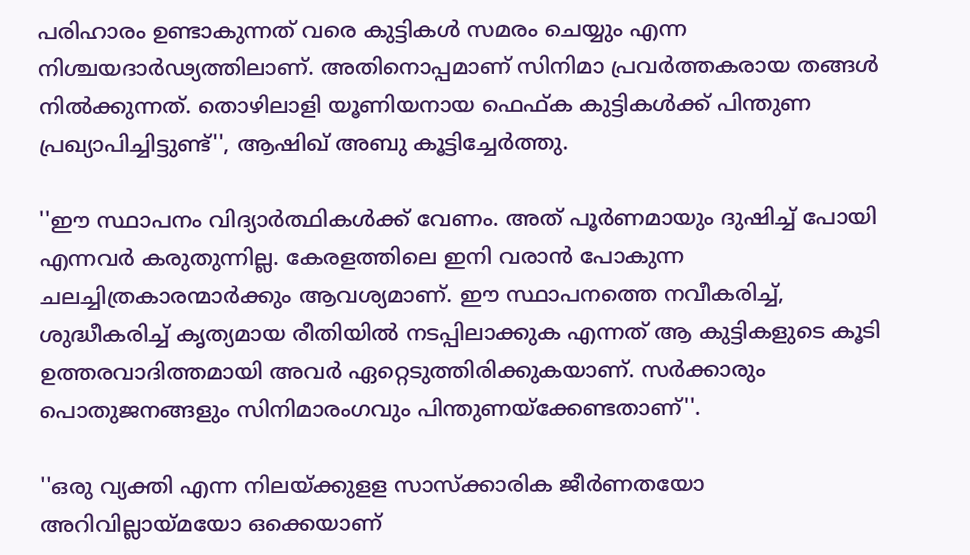പരിഹാരം ഉണ്ടാകുന്നത് വരെ കുട്ടികള്‍ സമരം ചെയ്യും എന്ന നിശ്ചയദാര്‍ഢ്യത്തിലാണ്. അതിനൊപ്പമാണ് സിനിമാ പ്രവര്‍ത്തകരായ തങ്ങള്‍ നില്‍ക്കുന്നത്. തൊഴിലാളി യൂണിയനായ ഫെഫ്ക കുട്ടികള്‍ക്ക് പിന്തുണ പ്രഖ്യാപിച്ചിട്ടുണ്ട്'', ആഷിഖ് അബു കൂട്ടിച്ചേര്‍ത്തു.

''ഈ സ്ഥാപനം വിദ്യാര്‍ത്ഥികള്‍ക്ക് വേണം. അത് പൂര്‍ണമായും ദുഷിച്ച് പോയി എന്നവര്‍ കരുതുന്നില്ല. കേരളത്തിലെ ഇനി വരാന്‍ പോകുന്ന ചലച്ചിത്രകാരന്മാര്‍ക്കും ആവശ്യമാണ്. ഈ സ്ഥാപനത്തെ നവീകരിച്ച്, ശുദ്ധീകരിച്ച് കൃത്യമായ രീതിയില്‍ നടപ്പിലാക്കുക എന്നത് ആ കുട്ടികളുടെ കൂടി ഉത്തരവാദിത്തമായി അവര്‍ ഏറ്റെടുത്തിരിക്കുകയാണ്. സര്‍ക്കാരും പൊതുജനങ്ങളും സിനിമാരംഗവും പിന്തുണയ്‌ക്കേണ്ടതാണ്''.

''ഒരു വ്യക്തി എന്ന നിലയ്ക്കുളള സാസ്‌ക്കാരിക ജീര്‍ണതയോ അറിവില്ലായ്മയോ ഒക്കെയാണ്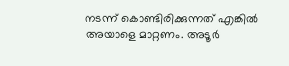നടന്ന് കൊണ്ടിരിക്കുന്നത് എങ്കില്‍ അയാളെ മാറ്റണം. അടൂര്‍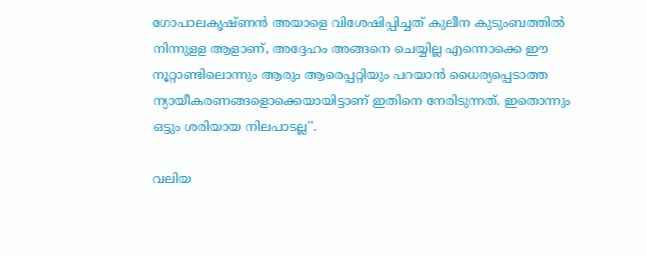ഗോപാലകൃഷ്ണന്‍ അയാളെ വിശേഷിപ്പിച്ചത് കുലീന കുടുംബത്തില്‍ നിന്നുളള ആളാണ്, അദ്ദേഹം അങ്ങനെ ചെയ്യില്ല എന്നൊക്കെ ഈ നൂറ്റാണ്ടിലൊന്നും ആരും ആരെപ്പറ്റിയും പറയാന്‍ ധൈര്യപ്പെടാത്ത ന്യായീകരണങ്ങളൊക്കെയായിട്ടാണ് ഇതിനെ നേരിടുന്നത്. ഇതൊന്നും ഒട്ടും ശരിയായ നിലപാടല്ല''.

വലിയ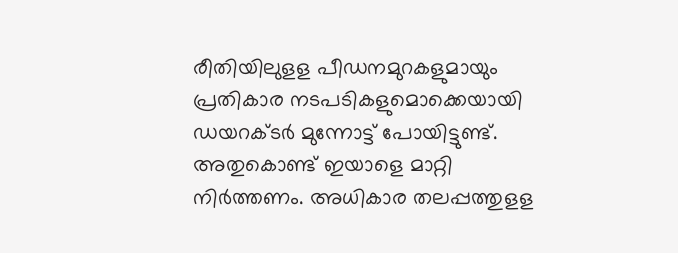രീതിയിലുളള പീഡനമുറകളുമായും പ്രതികാര നടപടികളുമൊക്കെയായി ഡയറക്ടര്‍ മുന്നോട്ട് പോയിട്ടുണ്ട്. അതുകൊണ്ട് ഇയാളെ മാറ്റി നിര്‍ത്തണം. അധികാര തലപ്പത്തുളള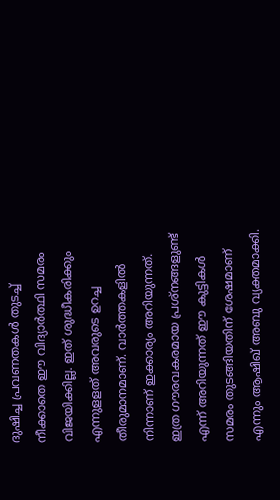ദുഷിച്ച പ്രവണതകള്‍ തുടച്ച് നീക്കാതെ ഈ വിദ്യാര്‍ത്ഥി സമരം വിജയിക്കില്ല. ഇത് ശുദ്ധീകരിക്കും എന്നുളളത് അവരുടെ ഉറച്ച തീരുമാനമാണ്. വാര്‍ത്തകളില്‍ നിന്നാണ് ഇക്കാര്യം അറിയുന്നത്. ഇത്ര ഗൗരവകരമായ പ്രശ്‌നങ്ങളുണ്ട് എന്ന് അറിയുന്നത് ഈ കുട്ടികള്‍ സമരം തുടങ്ങിയതിന് ശേഷമാണ് എന്നും ആഷിഖ് അബു വ്യക്തമാക്കി.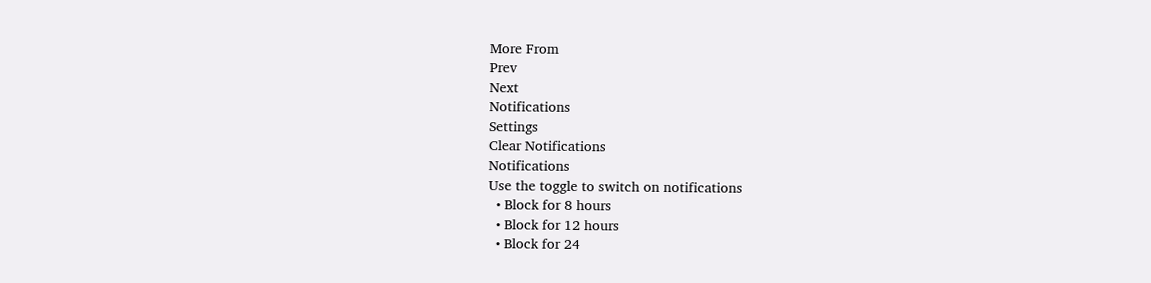More From
Prev
Next
Notifications
Settings
Clear Notifications
Notifications
Use the toggle to switch on notifications
  • Block for 8 hours
  • Block for 12 hours
  • Block for 24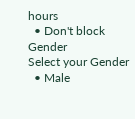hours
  • Don't block
Gender
Select your Gender
  • Male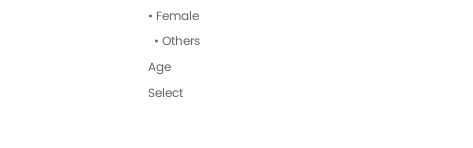• Female
  • Others
Age
Select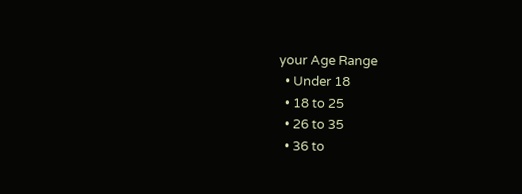your Age Range
  • Under 18
  • 18 to 25
  • 26 to 35
  • 36 to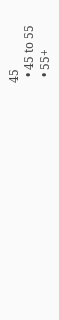45
  • 45 to 55
  • 55+